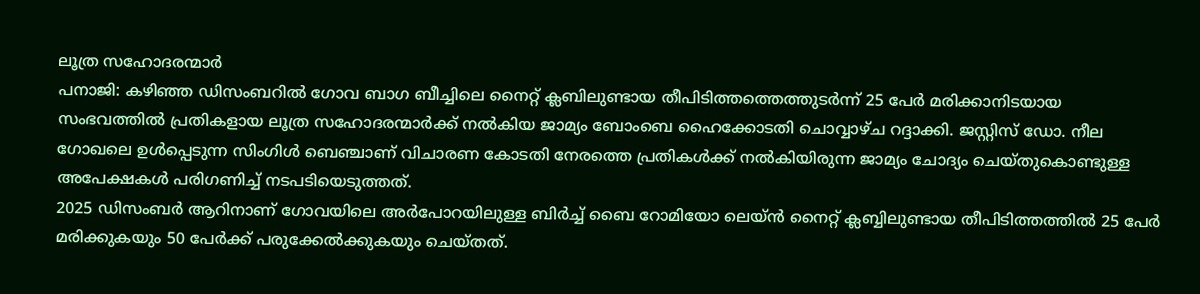ലൂത്ര സഹോദരന്മാർ
പനാജി: കഴിഞ്ഞ ഡിസംബറിൽ ഗോവ ബാഗ ബീച്ചിലെ നൈറ്റ് ക്ലബിലുണ്ടായ തീപിടിത്തത്തെത്തുടർന്ന് 25 പേർ മരിക്കാനിടയായ സംഭവത്തിൽ പ്രതികളായ ലൂത്ര സഹോദരന്മാർക്ക് നൽകിയ ജാമ്യം ബോംബെ ഹൈക്കോടതി ചൊവ്വാഴ്ച റദ്ദാക്കി. ജസ്റ്റിസ് ഡോ. നീല ഗോഖലെ ഉൾപ്പെടുന്ന സിംഗിൾ ബെഞ്ചാണ് വിചാരണ കോടതി നേരത്തെ പ്രതികൾക്ക് നൽകിയിരുന്ന ജാമ്യം ചോദ്യം ചെയ്തുകൊണ്ടുള്ള അപേക്ഷകൾ പരിഗണിച്ച് നടപടിയെടുത്തത്.
2025 ഡിസംബർ ആറിനാണ് ഗോവയിലെ അർപോറയിലുള്ള ബിർച്ച് ബൈ റോമിയോ ലെയ്ൻ നൈറ്റ് ക്ലബ്ബിലുണ്ടായ തീപിടിത്തത്തിൽ 25 പേർ മരിക്കുകയും 50 പേർക്ക് പരുക്കേൽക്കുകയും ചെയ്തത്.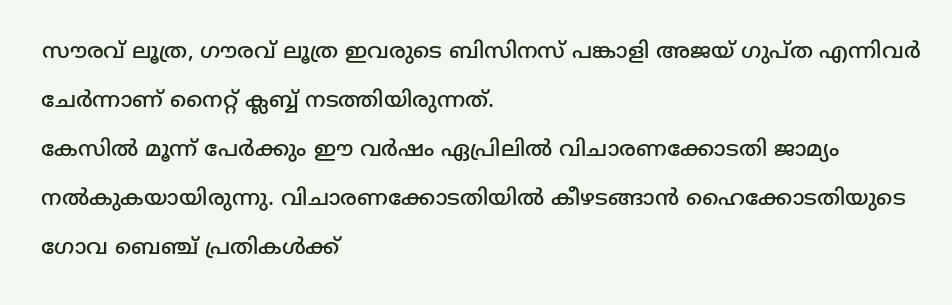സൗരവ് ലൂത്ര, ഗൗരവ് ലൂത്ര ഇവരുടെ ബിസിനസ് പങ്കാളി അജയ് ഗുപ്ത എന്നിവർ ചേർന്നാണ് നൈറ്റ് ക്ലബ്ബ് നടത്തിയിരുന്നത്.
കേസിൽ മൂന്ന് പേർക്കും ഈ വർഷം ഏപ്രിലിൽ വിചാരണക്കോടതി ജാമ്യം നൽകുകയായിരുന്നു. വിചാരണക്കോടതിയിൽ കീഴടങ്ങാൻ ഹൈക്കോടതിയുടെ ഗോവ ബെഞ്ച് പ്രതികൾക്ക്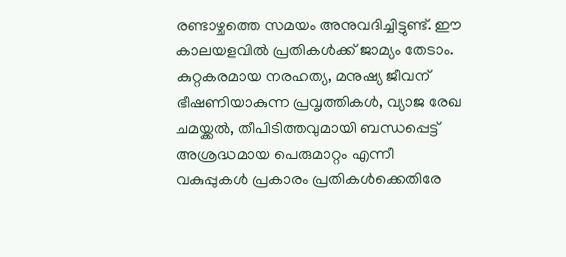രണ്ടാഴ്ചത്തെ സമയം അനുവദിച്ചിട്ടുണ്ട്. ഈ കാലയളവിൽ പ്രതികൾക്ക് ജാമ്യം തേടാം.
കുറ്റകരമായ നരഹത്യ, മനുഷ്യ ജീവന് ഭീഷണിയാകുന്ന പ്രവൃത്തികൾ, വ്യാജ രേഖ ചമയ്ക്കൽ, തീപിടിത്തവുമായി ബന്ധപ്പെട്ട് അശ്രദ്ധമായ പെരുമാറ്റം എന്നീ വകുപ്പുകൾ പ്രകാരം പ്രതികൾക്കെതിരേ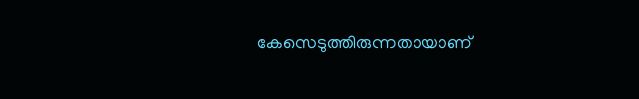കേസെടുത്തിരുന്നതായാണ്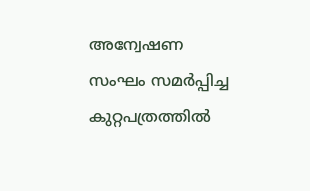അന്വേഷണ സംഘം സമർപ്പിച്ച കുറ്റപത്രത്തിൽ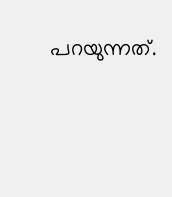പറയുന്നത്.